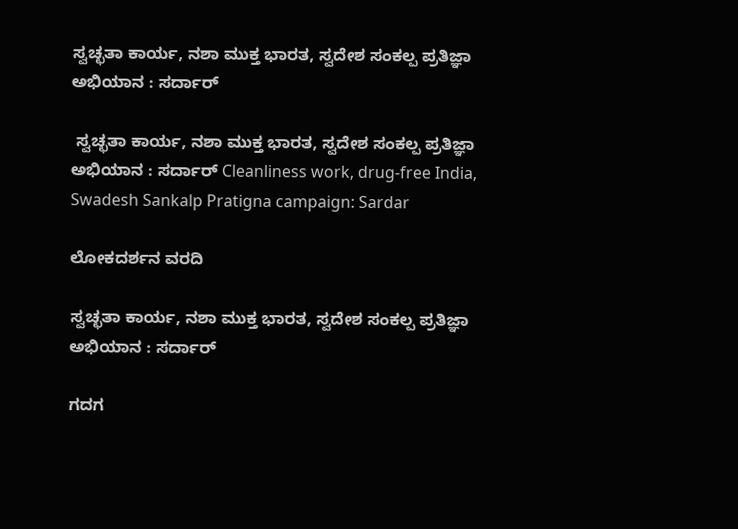ಸ್ವಚ್ಛತಾ ಕಾರ್ಯ, ನಶಾ ಮುಕ್ತ ಭಾರತ, ಸ್ವದೇಶ ಸಂಕಲ್ಪ ಪ್ರತಿಜ್ಞಾ ಅಭಿಯಾನ : ಸರ್ದಾರ್

 ಸ್ವಚ್ಛತಾ ಕಾರ್ಯ, ನಶಾ ಮುಕ್ತ ಭಾರತ, ಸ್ವದೇಶ ಸಂಕಲ್ಪ ಪ್ರತಿಜ್ಞಾ ಅಭಿಯಾನ : ಸರ್ದಾರ್ Cleanliness work, drug-free India, Swadesh Sankalp Pratigna campaign: Sardar

ಲೋಕದರ್ಶನ ವರದಿ

ಸ್ವಚ್ಛತಾ ಕಾರ್ಯ, ನಶಾ ಮುಕ್ತ ಭಾರತ, ಸ್ವದೇಶ ಸಂಕಲ್ಪ ಪ್ರತಿಜ್ಞಾ ಅಭಿಯಾನ : ಸರ್ದಾರ್

ಗದಗ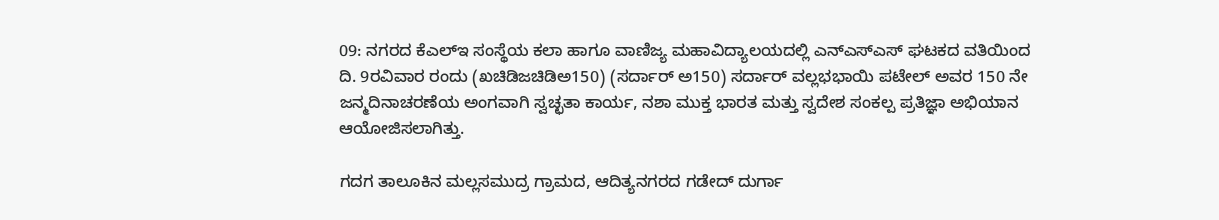09: ನಗರದ ಕೆಎಲ್‌ಇ ಸಂಸ್ಥೆಯ ಕಲಾ ಹಾಗೂ ವಾಣಿಜ್ಯ ಮಹಾವಿದ್ಯಾಲಯದಲ್ಲಿ ಎನ್‌ಎಸ್‌ಎಸ್ ಘಟಕದ ವತಿಯಿಂದ ದಿ. 9ರವಿವಾರ ರಂದು (ಖಚಿಡಿಜಚಿಡಿಅ150) (ಸರ್ದಾರ್ ಅ150) ಸರ್ದಾರ್ ವಲ್ಲಭಭಾಯಿ ಪಟೇಲ್ ಅವರ 150 ನೇ ಜನ್ಮದಿನಾಚರಣೆಯ ಅಂಗವಾಗಿ ಸ್ವಚ್ಛತಾ ಕಾರ್ಯ, ನಶಾ ಮುಕ್ತ ಭಾರತ ಮತ್ತು ಸ್ವದೇಶ ಸಂಕಲ್ಪ ಪ್ರತಿಜ್ಞಾ ಅಭಿಯಾನ ಆಯೋಜಿಸಲಾಗಿತ್ತು.

ಗದಗ ತಾಲೂಕಿನ ಮಲ್ಲಸಮುದ್ರ ಗ್ರಾಮದ, ಆದಿತ್ಯನಗರದ ಗಡೇದ್ ದುರ್ಗಾ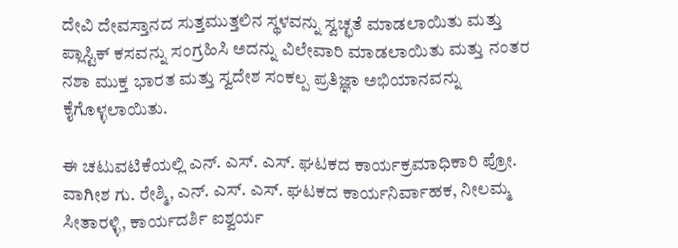ದೇವಿ ದೇವಸ್ತಾನದ ಸುತ್ತಮುತ್ತಲಿನ ಸ್ಥಳವನ್ನು ಸ್ವಚ್ಛತೆ ಮಾಡಲಾಯಿತು ಮತ್ತು ಪ್ಲಾಸ್ಟಿಕ್ ಕಸವನ್ನು ಸಂಗ್ರಹಿಸಿ ಅದನ್ನು ವಿಲೇವಾರಿ ಮಾಡಲಾಯಿತು ಮತ್ತು ನಂತರ ನಶಾ ಮುಕ್ತ ಭಾರತ ಮತ್ತು ಸ್ವದೇಶ ಸಂಕಲ್ಪ ಪ್ರತಿಜ್ಞಾ ಅಭಿಯಾನವನ್ನು ಕೈಗೊಳ್ಳಲಾಯಿತು.

ಈ ಚಟುವಟಿಕೆಯಲ್ಲಿ ಎನ್‌. ಎಸ್‌. ಎಸ್‌. ಘಟಕದ ಕಾರ್ಯಕ್ರಮಾಧಿಕಾರಿ ಪ್ರೋ. ವಾಗೀಶ ಗು. ರೇಶ್ಮಿ, ಎನ್‌. ಎಸ್‌. ಎಸ್‌. ಘಟಕದ ಕಾರ್ಯನಿರ್ವಾಹಕ, ನೀಲಮ್ಮ ಸೀತಾರಳ್ಳಿ, ಕಾರ್ಯದರ್ಶಿ ಐಶ್ವರ್ಯ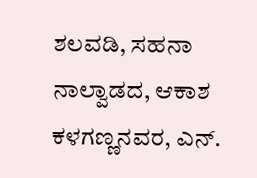ಶಲವಡಿ, ಸಹನಾ ನಾಲ್ವಾಡದ, ಆಕಾಶ ಕಳಗಣ್ಣನವರ, ಎನ್‌.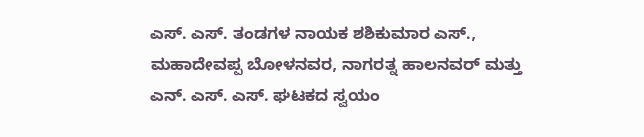ಎಸ್‌. ಎಸ್‌. ತಂಡಗಳ ನಾಯಕ ಶಶಿಕುಮಾರ ಎಸ್‌., ಮಹಾದೇವಪ್ಪ ಬೋಳನವರ, ನಾಗರತ್ನ ಹಾಲನವರ್ ಮತ್ತು ಎನ್‌. ಎಸ್‌. ಎಸ್‌. ಘಟಕದ ಸ್ವಯಂ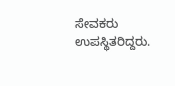ಸೇವಕರು ಉಪಸ್ಥಿತರಿದ್ದರು.